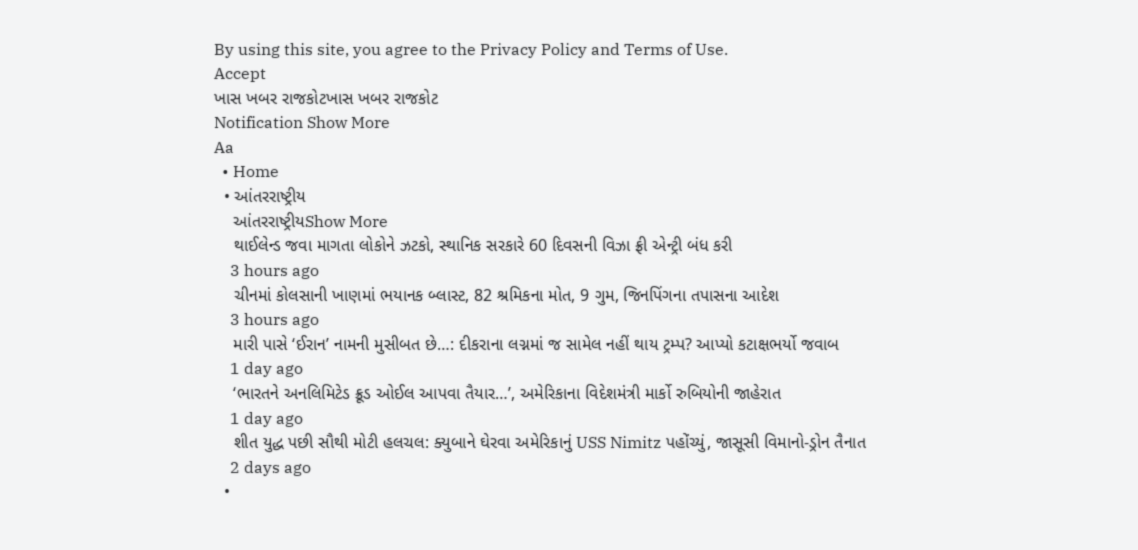By using this site, you agree to the Privacy Policy and Terms of Use.
Accept
ખાસ ખબર રાજકોટખાસ ખબર રાજકોટ
Notification Show More
Aa
  • Home
  • આંતરરાષ્ટ્રીય
    આંતરરાષ્ટ્રીયShow More
    થાઈલેન્ડ જવા માગતા લોકોને ઝટકો, સ્થાનિક સરકારે 60 દિવસની વિઝા ફ્રી એન્ટ્રી બંધ કરી
    3 hours ago
    ચીનમાં કોલસાની ખાણમાં ભયાનક બ્લાસ્ટ, 82 શ્રમિકના મોત, 9 ગુમ, જિનપિંગના તપાસના આદેશ
    3 hours ago
    મારી પાસે ‘ઈરાન’ નામની મુસીબત છે…: દીકરાના લગ્નમાં જ સામેલ નહીં થાય ટ્રમ્પ? આપ્યો કટાક્ષભર્યો જવાબ
    1 day ago
    ‘ભારતને અનલિમિટેડ ક્રૂડ ઓઈલ આપવા તૈયાર…’, અમેરિકાના વિદેશમંત્રી માર્કો રુબિયોની જાહેરાત
    1 day ago
    શીત યુદ્ધ પછી સૌથી મોટી હલચલ: ક્યુબાને ઘેરવા અમેરિકાનું USS Nimitz પહોંચ્યું, જાસૂસી વિમાનો-ડ્રોન તૈનાત
    2 days ago
  •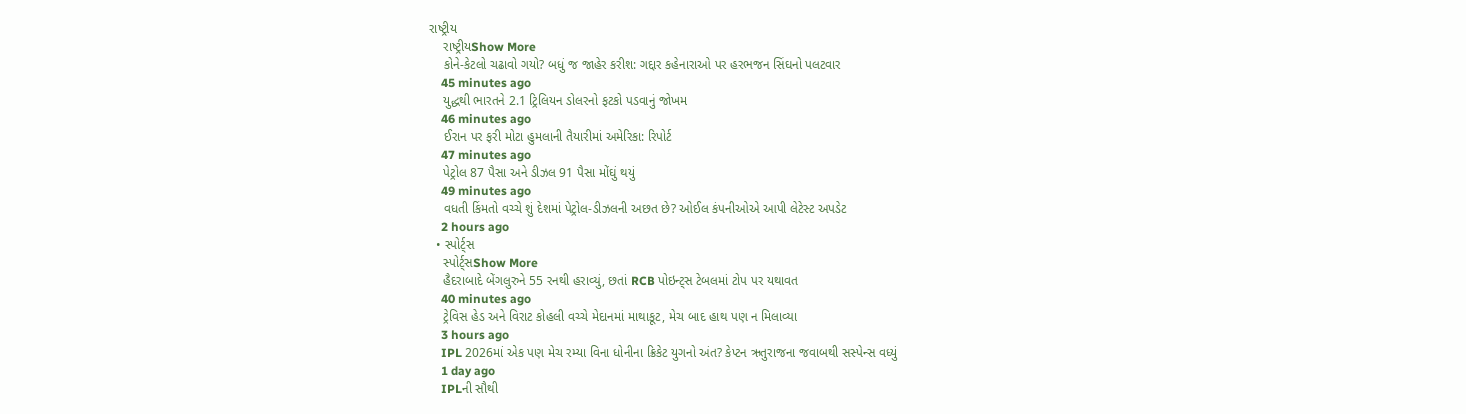રાષ્ટ્રીય
    રાષ્ટ્રીયShow More
    કોને-કેટલો ચઢાવો ગયો? બધું જ જાહેર કરીશ: ગદ્દાર કહેનારાઓ પર હરભજન સિંઘનો પલટવાર
    45 minutes ago
    યુદ્ધથી ભારતને 2.1 ટ્રિલિયન ડોલરનો ફટકો પડવાનું જોખમ
    46 minutes ago
    ઈરાન પર ફરી મોટા હુમલાની તૈયારીમાં અમેરિકા: રિપોર્ટ
    47 minutes ago
    પેટ્રોલ 87 પૈસા અને ડીઝલ 91 પૈસા મોંઘું થયું
    49 minutes ago
    વધતી કિંમતો વચ્ચે શું દેશમાં પેટ્રોલ-ડીઝલની અછત છે? ઓઈલ કંપનીઓએ આપી લેટેસ્ટ અપડેટ
    2 hours ago
  • સ્પોર્ટ્સ
    સ્પોર્ટ્સShow More
    હૈદરાબાદે બેંગલુરુને 55 રનથી હરાવ્યું, છતાં RCB પોઇન્ટ્સ ટેબલમાં ટોપ પર યથાવત
    40 minutes ago
    ટ્રેવિસ હેડ અને વિરાટ કોહલી વચ્ચે મેદાનમાં માથાકૂટ, મેચ બાદ હાથ પણ ન મિલાવ્યા
    3 hours ago
    IPL 2026માં એક પણ મેચ રમ્યા વિના ધોનીના ક્રિકેટ યુગનો અંત? કેપ્ટન ઋતુરાજના જવાબથી સસ્પેન્સ વધ્યું
    1 day ago
    IPLની સૌથી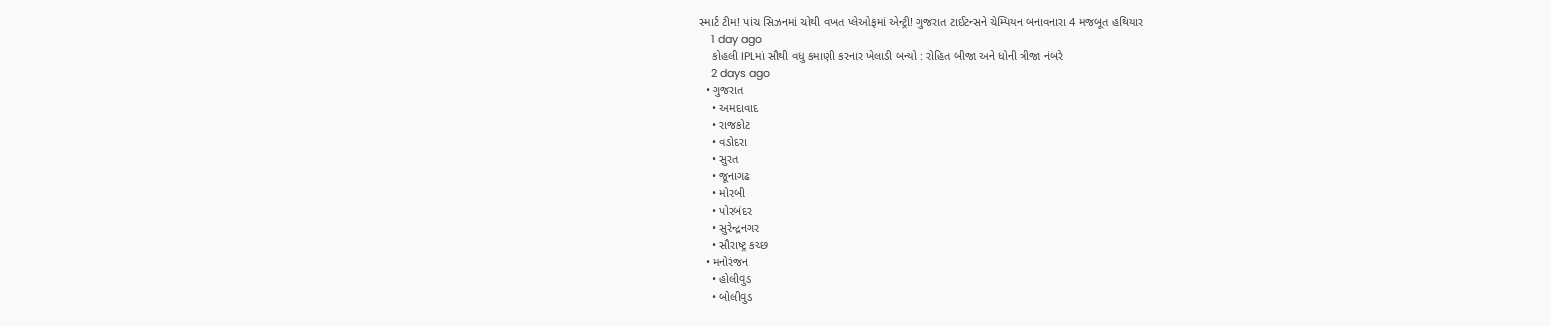સ્માર્ટ ટીમ! પાંચ સિઝનમાં ચોથી વખત પ્લેઓફમાં એન્ટ્રી! ગુજરાત ટાઈટન્સને ચેમ્પિયન બનાવનારા 4 મજબૂત હથિયાર
    1 day ago
    કોહલી IPLમાં સૌથી વધુ કમાણી કરનાર ખેલાડી બન્યો : રોહિત બીજા અને ધોની ત્રીજા નંબરે
    2 days ago
  • ગુજરાત
    • અમદાવાદ
    • રાજકોટ
    • વડોદરા
    • સુરત
    • જૂનાગઢ
    • મોરબી
    • પોરબંદર
    • સુરેન્દ્રનગર
    • સૌરાષ્ટ્ર કચ્છ
  • મનોરંજન
    • હોલીવુડ
    • બોલીવુડ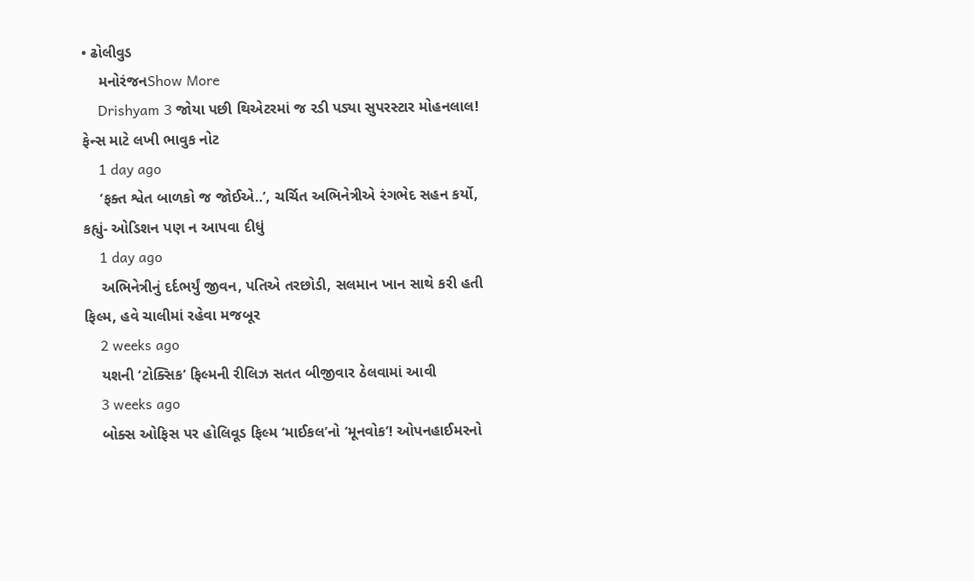• ઢોલીવુડ
    મનોરંજનShow More
    Drishyam 3 જોયા પછી થિએટરમાં જ રડી પડ્યા સુપરસ્ટાર મોહનલાલ! ફેન્સ માટે લખી ભાવુક નોટ
    1 day ago
    ‘ફક્ત શ્વેત બાળકો જ જોઈએ..’, ચર્ચિત અભિનેત્રીએ રંગભેદ સહન કર્યો, કહ્યું- ઓડિશન પણ ન આપવા દીધું
    1 day ago
    અભિનેત્રીનું દર્દભર્યું જીવન, પતિએ તરછોડી, સલમાન ખાન સાથે કરી હતી ફિલ્મ, હવે ચાલીમાં રહેવા મજબૂર
    2 weeks ago
    યશની ‘ટોક્સિક’ ફિલ્મની રીલિઝ સતત બીજીવાર ઠેલવામાં આવી
    3 weeks ago
    બોક્સ ઓફિસ પર હોલિવૂડ ફિલ્મ ‘માઈકલ’નો ‘મૂનવોક’! ઓપનહાઈમરનો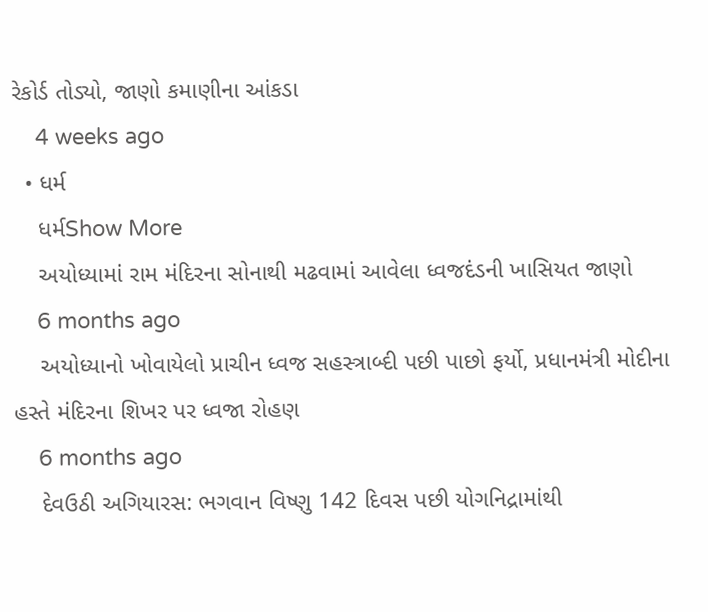રેકોર્ડ તોડ્યો, જાણો કમાણીના આંકડા
    4 weeks ago
  • ધર્મ
    ધર્મShow More
    અયોધ્યામાં રામ મંદિરના સોનાથી મઢવામાં આવેલા ધ્વજદંડની ખાસિયત જાણો
    6 months ago
    અયોધ્યાનો ખોવાયેલો પ્રાચીન ધ્વજ સહસ્ત્રાબ્દી પછી પાછો ફર્યો, પ્રધાનમંત્રી મોદીના હસ્તે મંદિરના શિખર પર ધ્વજા રોહણ
    6 months ago
    દેવઉઠી અગિયારસ: ભગવાન વિષ્ણુ 142 દિવસ પછી યોગનિદ્રામાંથી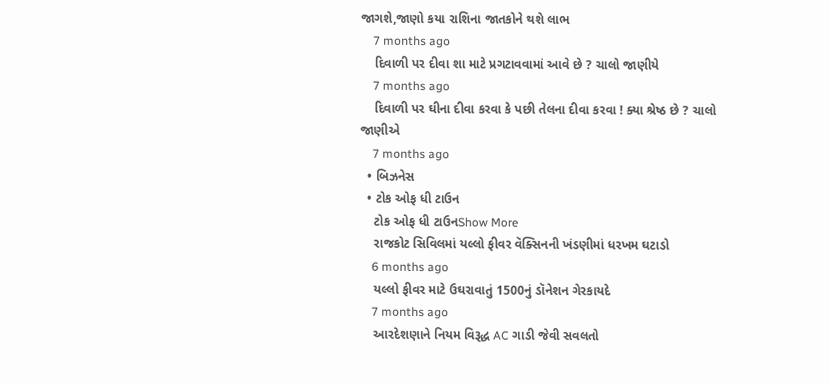જાગશે,જાણો કયા રાશિના જાતકોને થશે લાભ
    7 months ago
    દિવાળી પર દીવા શા માટે પ્રગટાવવામાં આવે છે ? ચાલો જાણીયે
    7 months ago
    દિવાળી પર ઘીના દીવા કરવા કે પછી તેલના દીવા કરવા ! ક્યા શ્રેષ્ઠ છે ? ચાલો જાણીએ
    7 months ago
  • બિઝનેસ
  • ટોક ઓફ ધી ટાઉન
    ટોક ઓફ ધી ટાઉનShow More
    રાજકોટ સિવિલમાં યલ્લો ફીવર વૅક્સિનની ખંડણીમાં ધરખમ ઘટાડો
    6 months ago
    યલ્લો ફીવર માટે ઉઘરાવાતું 1500નું ડૉનેશન ગેરકાયદે
    7 months ago
    આરદેશણાને નિયમ વિરૂદ્ધ AC ગાડી જેવી સવલતો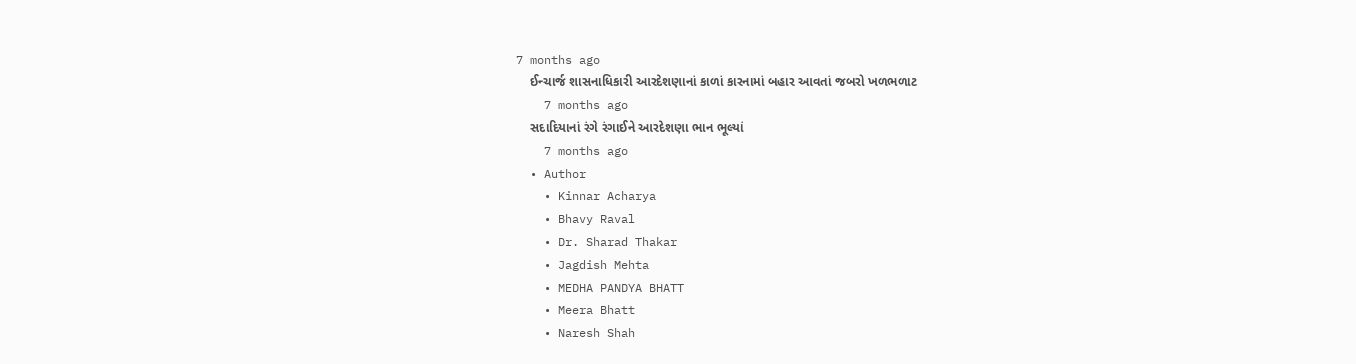7 months ago
    ઈન્ચાર્જ શાસનાધિકારી આરદેશણાનાં કાળાં કારનામાં બહાર આવતાં જબરો ખળભળાટ
    7 months ago
    સદાદિયાનાં રંગે રંગાઈને આરદેશણા ભાન ભૂલ્યાં
    7 months ago
  • Author
    • Kinnar Acharya
    • Bhavy Raval
    • Dr. Sharad Thakar
    • Jagdish Mehta
    • MEDHA PANDYA BHATT
    • Meera Bhatt
    • Naresh Shah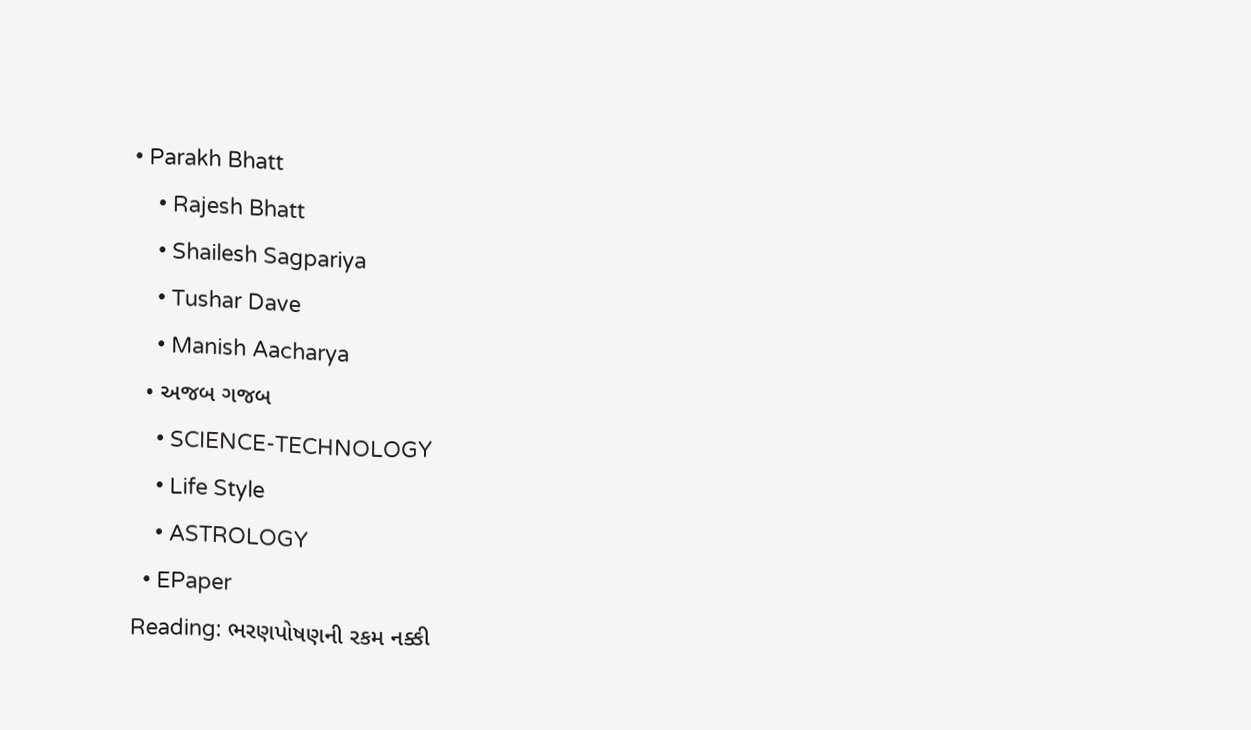• Parakh Bhatt
    • Rajesh Bhatt
    • Shailesh Sagpariya
    • Tushar Dave
    • Manish Aacharya
  • અજબ ગજબ
    • SCIENCE-TECHNOLOGY
    • Life Style
    • ASTROLOGY
  • EPaper
Reading: ભરણપોષણની રકમ નક્કી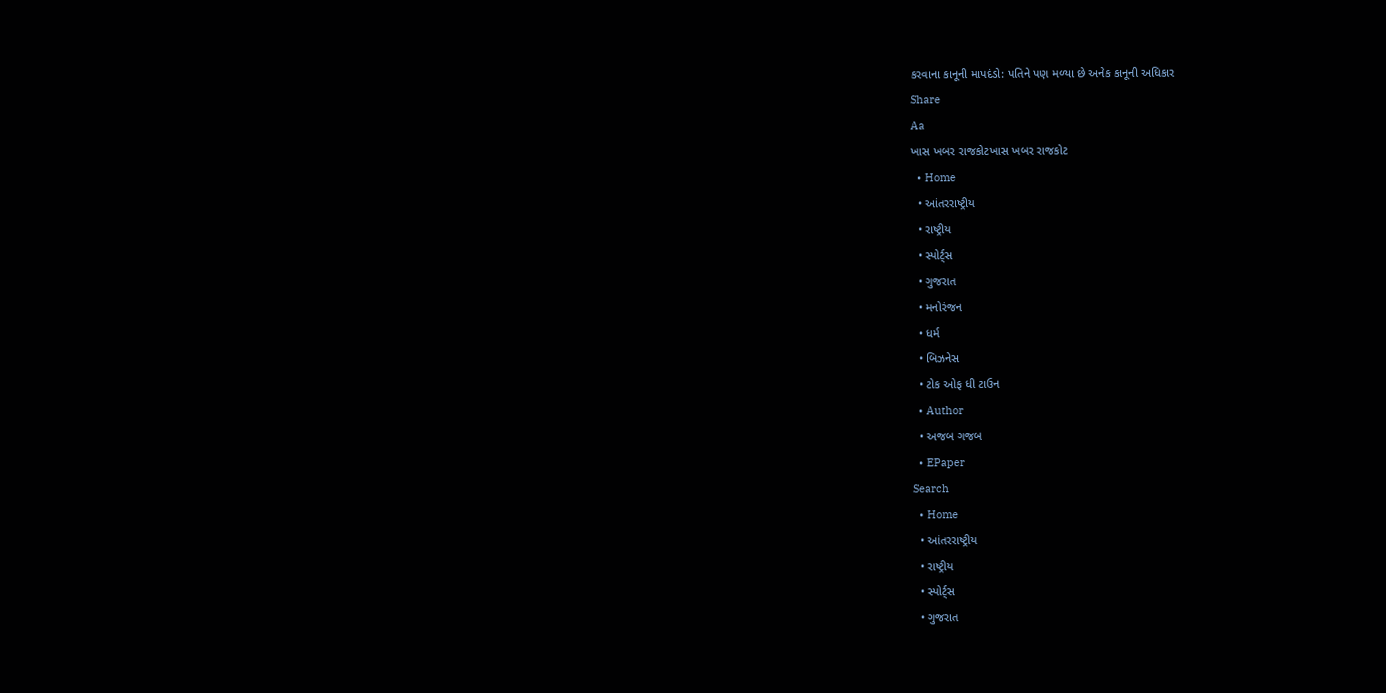કરવાના કાનૂની માપદંડો: પતિને પણ મળ્યા છે અનેક કાનૂની અધિકાર
Share
Aa
ખાસ ખબર રાજકોટખાસ ખબર રાજકોટ
  • Home
  • આંતરરાષ્ટ્રીય
  • રાષ્ટ્રીય
  • સ્પોર્ટ્સ
  • ગુજરાત
  • મનોરંજન
  • ધર્મ
  • બિઝનેસ
  • ટોક ઓફ ધી ટાઉન
  • Author
  • અજબ ગજબ
  • EPaper
Search
  • Home
  • આંતરરાષ્ટ્રીય
  • રાષ્ટ્રીય
  • સ્પોર્ટ્સ
  • ગુજરાત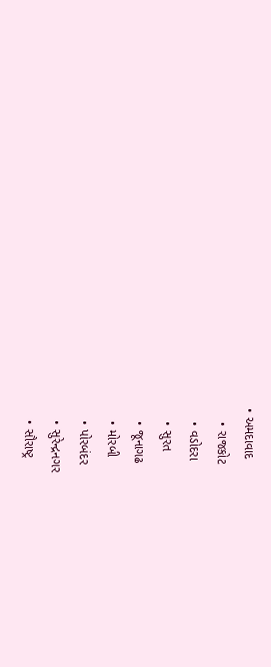• અમદાવાદ
    • રાજકોટ
    • વડોદરા
    • સુરત
    • જૂનાગઢ
    • મોરબી
    • પોરબંદર
    • સુરેન્દ્રનગર
    • સૌરાષ્ટ્ર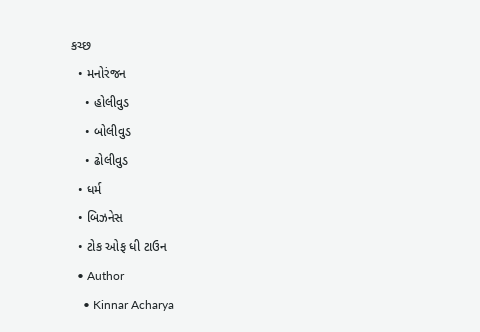કચ્છ
  • મનોરંજન
    • હોલીવુડ
    • બોલીવુડ
    • ઢોલીવુડ
  • ધર્મ
  • બિઝનેસ
  • ટોક ઓફ ધી ટાઉન
  • Author
    • Kinnar Acharya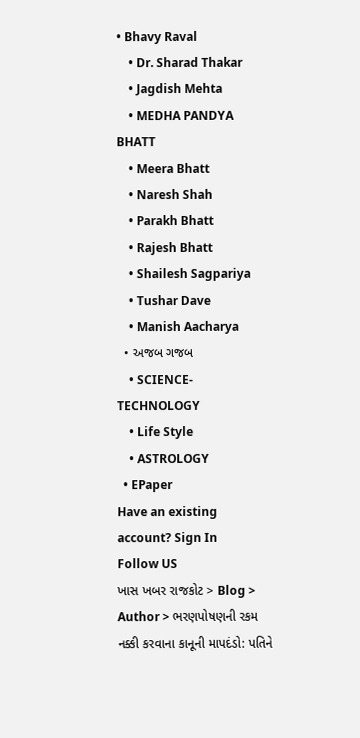• Bhavy Raval
    • Dr. Sharad Thakar
    • Jagdish Mehta
    • MEDHA PANDYA BHATT
    • Meera Bhatt
    • Naresh Shah
    • Parakh Bhatt
    • Rajesh Bhatt
    • Shailesh Sagpariya
    • Tushar Dave
    • Manish Aacharya
  • અજબ ગજબ
    • SCIENCE-TECHNOLOGY
    • Life Style
    • ASTROLOGY
  • EPaper
Have an existing account? Sign In
Follow US
ખાસ ખબર રાજકોટ > Blog > Author > ભરણપોષણની રકમ નક્કી કરવાના કાનૂની માપદંડો: પતિને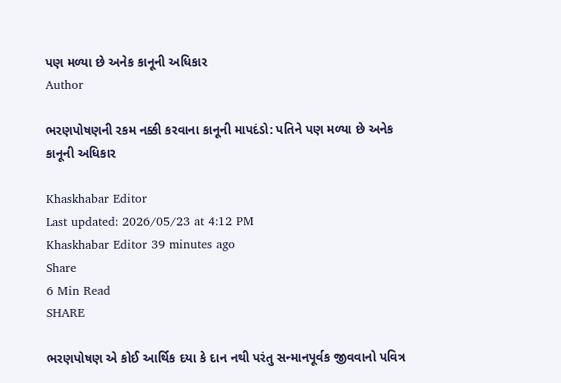પણ મળ્યા છે અનેક કાનૂની અધિકાર
Author

ભરણપોષણની રકમ નક્કી કરવાના કાનૂની માપદંડો: પતિને પણ મળ્યા છે અનેક કાનૂની અધિકાર

Khaskhabar Editor
Last updated: 2026/05/23 at 4:12 PM
Khaskhabar Editor 39 minutes ago
Share
6 Min Read
SHARE

ભરણપોષણ એ કોઈ આર્થિક દયા કે દાન નથી પરંતુ સન્માનપૂર્વક જીવવાનો પવિત્ર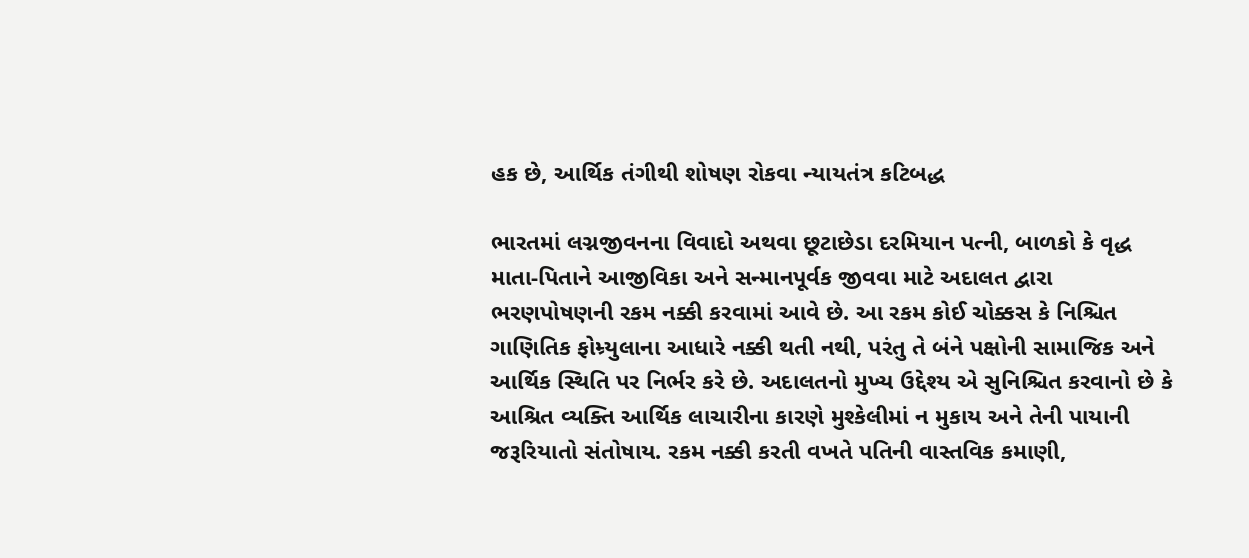હક છે, આર્થિક તંગીથી શોષણ રોકવા ન્યાયતંત્ર કટિબદ્ધ

ભારતમાં લગ્નજીવનના વિવાદો અથવા છૂટાછેડા દરમિયાન પત્ની, બાળકો કે વૃદ્ધ માતા-પિતાને આજીવિકા અને સન્માનપૂર્વક જીવવા માટે અદાલત દ્વારા ભરણપોષણની રકમ નક્કી કરવામાં આવે છે. આ રકમ કોઈ ચોક્કસ કે નિશ્ચિત ગાણિતિક ફોમ્ર્યુલાના આધારે નક્કી થતી નથી, પરંતુ તે બંને પક્ષોની સામાજિક અને આર્થિક સ્થિતિ પર નિર્ભર કરે છે. અદાલતનો મુખ્ય ઉદ્દેશ્ય એ સુનિશ્ચિત કરવાનો છે કે આશ્રિત વ્યક્તિ આર્થિક લાચારીના કારણે મુશ્કેલીમાં ન મુકાય અને તેની પાયાની જરૂરિયાતો સંતોષાય. રકમ નક્કી કરતી વખતે પતિની વાસ્તવિક કમાણી,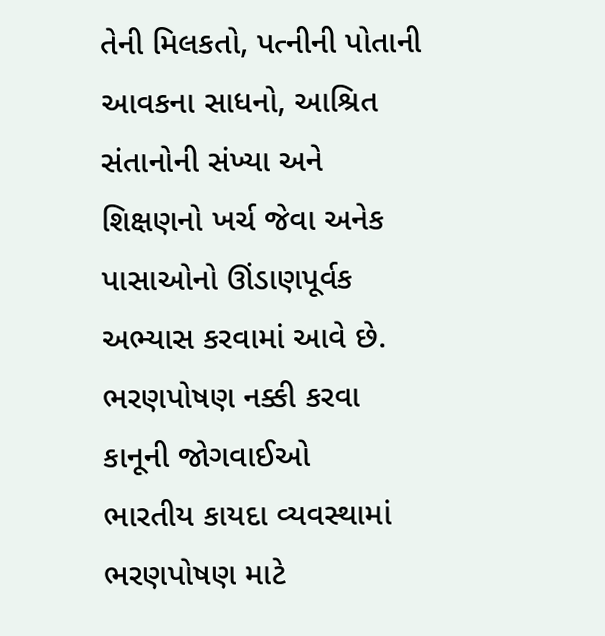તેની મિલકતો, પત્નીની પોતાની આવકના સાધનો, આશ્રિત સંતાનોની સંખ્યા અને શિક્ષણનો ખર્ચ જેવા અનેક પાસાઓનો ઊંડાણપૂર્વક અભ્યાસ કરવામાં આવે છે.
ભરણપોષણ નક્કી કરવા કાનૂની જોગવાઈઓ
ભારતીય કાયદા વ્યવસ્થામાં ભરણપોષણ માટે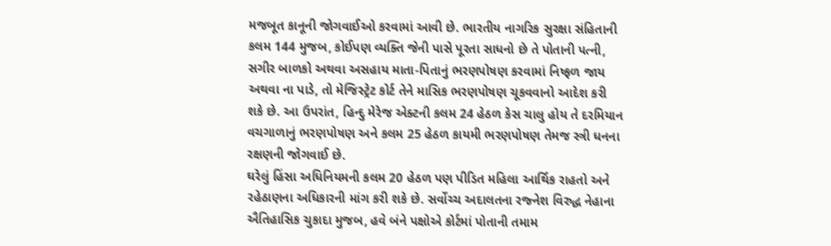મજબૂત કાનૂની જોગવાઈઓ કરવામાં આવી છે. ભારતીય નાગરિક સુરક્ષા સંહિતાની કલમ 144 મુજબ, કોઈપણ વ્યક્તિ જેની પાસે પૂરતા સાધનો છે તે પોતાની પત્ની, સગીર બાળકો અથવા અસહાય માતા-પિતાનું ભરણપોષણ કરવામાં નિષ્ફળ જાય અથવા ના પાડે, તો મેજિસ્ટ્રેટ કોર્ટ તેને માસિક ભરણપોષણ ચૂકવવાનો આદેશ કરી શકે છે. આ ઉપરાંત, હિન્દુ મેરેજ એક્ટની કલમ 24 હેઠળ કેસ ચાલુ હોય તે દરમિયાન વચગાળાનું ભરણપોષણ અને કલમ 25 હેઠળ કાયમી ભરણપોષણ તેમજ સ્ત્રી ધનના રક્ષણની જોગવાઈ છે.
ઘરેલું હિંસા અધિનિયમની કલમ 20 હેઠળ પણ પીડિત મહિલા આર્થિક રાહતો અને રહેઠાણના અધિકારની માંગ કરી શકે છે. સર્વોચ્ચ અદાલતના રજ્નેશ વિરુદ્ધ નેહાના ઐતિહાસિક ચુકાદા મુજબ, હવે બંને પક્ષોએ કોર્ટમાં પોતાની તમામ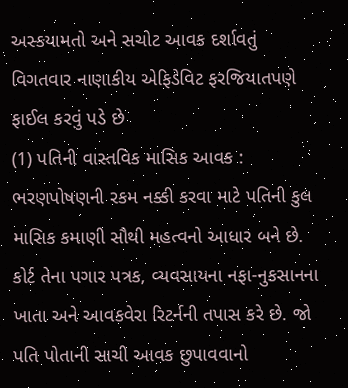અસ્કયામતો અને સચોટ આવક દર્શાવતું વિગતવાર નાણાકીય એફિડેવિટ ફરજિયાતપણે ફાઈલ કરવું પડે છે
(1) પતિની વાસ્તવિક માસિક આવક : ભરણપોષણની રકમ નક્કી કરવા માટે પતિની કુલ માસિક કમાણી સૌથી મહત્વનો આધાર બને છે. કોર્ટ તેના પગાર પત્રક, વ્યવસાયના નફા-નુકસાનના ખાતા અને આવકવેરા રિટર્નની તપાસ કરે છે. જો પતિ પોતાની સાચી આવક છુપાવવાનો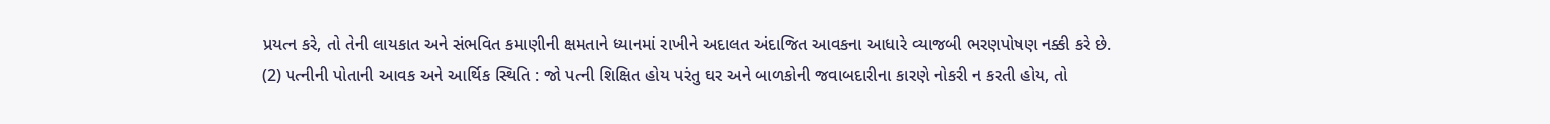પ્રયત્ન કરે, તો તેની લાયકાત અને સંભવિત કમાણીની ક્ષમતાને ધ્યાનમાં રાખીને અદાલત અંદાજિત આવકના આધારે વ્યાજબી ભરણપોષણ નક્કી કરે છે.
(2) પત્નીની પોતાની આવક અને આર્થિક સ્થિતિ : જો પત્ની શિક્ષિત હોય પરંતુ ઘર અને બાળકોની જવાબદારીના કારણે નોકરી ન કરતી હોય, તો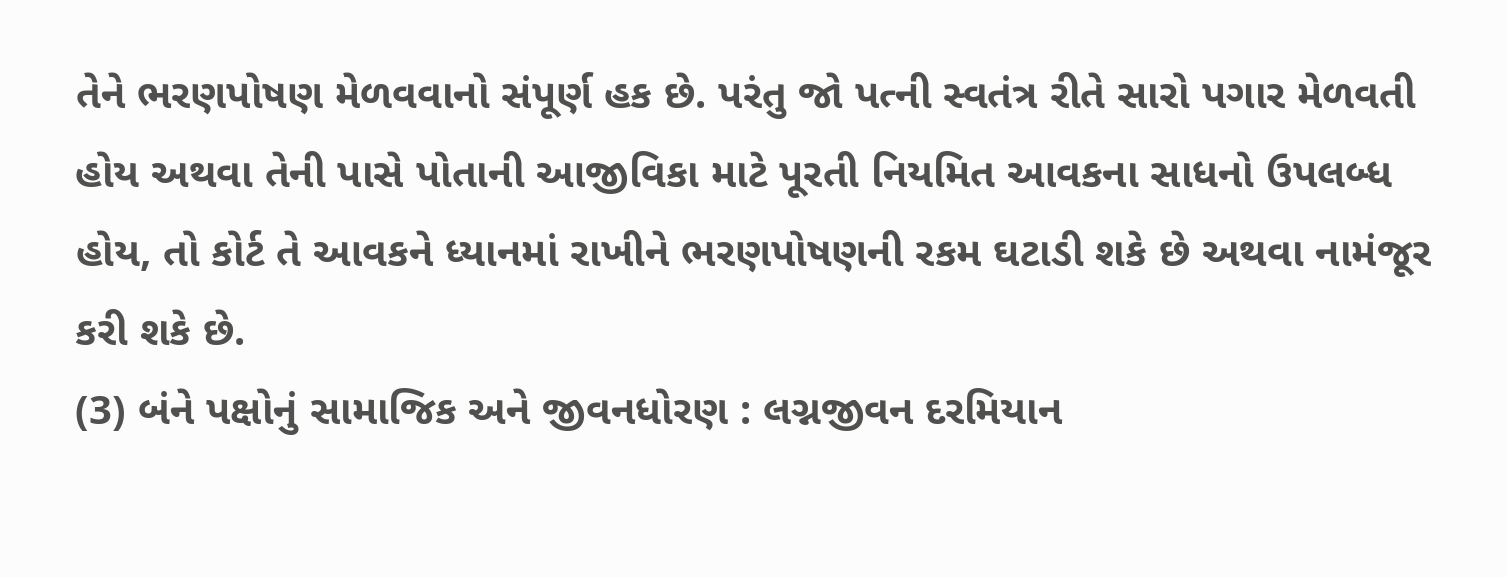તેને ભરણપોષણ મેળવવાનો સંપૂર્ણ હક છે. પરંતુ જો પત્ની સ્વતંત્ર રીતે સારો પગાર મેળવતી હોય અથવા તેની પાસે પોતાની આજીવિકા માટે પૂરતી નિયમિત આવકના સાધનો ઉપલબ્ધ હોય, તો કોર્ટ તે આવકને ધ્યાનમાં રાખીને ભરણપોષણની રકમ ઘટાડી શકે છે અથવા નામંજૂર કરી શકે છે.
(3) બંને પક્ષોનું સામાજિક અને જીવનધોરણ : લગ્નજીવન દરમિયાન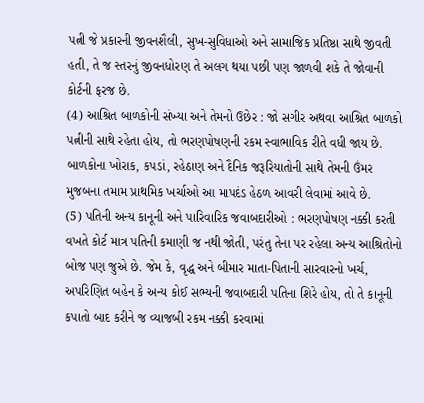પત્ની જે પ્રકારની જીવનશૈલી, સુખ-સુવિધાઓ અને સામાજિક પ્રતિષ્ઠા સાથે જીવતી હતી, તે જ સ્તરનું જીવનધોરણ તે અલગ થયા પછી પણ જાળવી શકે તે જોવાની કોર્ટની ફરજ છે.
(4) આશ્રિત બાળકોની સંખ્યા અને તેમનો ઉછેર : જો સગીર અથવા આશ્રિત બાળકો પત્નીની સાથે રહેતા હોય, તો ભરણપોષણની રકમ સ્વાભાવિક રીતે વધી જાય છે. બાળકોના ખોરાક, કપડાં, રહેઠાણ અને દૈનિક જરૂરિયાતોની સાથે તેમની ઉંમર મુજબના તમામ પ્રાથમિક ખર્ચાઓ આ માપદંડ હેઠળ આવરી લેવામાં આવે છે.
(5) પતિની અન્ય કાનૂની અને પારિવારિક જવાબદારીઓ : ભરણપોષણ નક્કી કરતી વખતે કોર્ટ માત્ર પતિની કમાણી જ નથી જોતી, પરંતુ તેના પર રહેલા અન્ય આશ્રિતોનો બોજ પણ જુએ છે. જેમ કે, વૃદ્ધ અને બીમાર માતા-પિતાની સારવારનો ખર્ચ, અપરિણિત બહેન કે અન્ય કોઈ સભ્યની જવાબદારી પતિના શિરે હોય, તો તે કાનૂની કપાતો બાદ કરીને જ વ્યાજબી રકમ નક્કી કરવામાં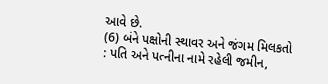આવે છે.
(6) બંને પક્ષોની સ્થાવર અને જંગમ મિલકતો : પતિ અને પત્નીના નામે રહેલી જમીન,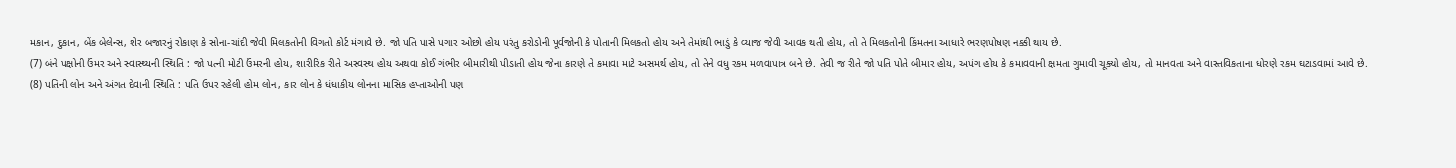મકાન, દુકાન, બેંક બેલેન્સ, શેર બજારનું રોકાણ કે સોના-ચાંદી જેવી મિલકતોની વિગતો કોર્ટ મંગાવે છે. જો પતિ પાસે પગાર ઓછો હોય પરંતુ કરોડોની પૂર્વજોની કે પોતાની મિલકતો હોય અને તેમાંથી ભાડું કે વ્યાજ જેવી આવક થતી હોય, તો તે મિલકતોની કિંમતના આધારે ભરણપોષણ નક્કી થાય છે.
(7) બંને પક્ષોની ઉંમર અને સ્વાસ્થ્યની સ્થિતિ : જો પત્ની મોટી ઉંમરની હોય, શારીરિક રીતે અસ્વસ્થ હોય અથવા કોઈ ગંભીર બીમારીથી પીડાતી હોય જેના કારણે તે કમાવા માટે અસમર્થ હોય, તો તેને વધુ રકમ મળવાપાત્ર બને છે. તેવી જ રીતે જો પતિ પોતે બીમાર હોય, અપંગ હોય કે કમાવવાની ક્ષમતા ગુમાવી ચૂક્યો હોય, તો માનવતા અને વાસ્તવિકતાના ધોરણે રકમ ઘટાડવામાં આવે છે.
(8) પતિની લોન અને અંગત દેવાની સ્થિતિ : પતિ ઉપર રહેલી હોમ લોન, કાર લોન કે ધંધાકીય લોનના માસિક હપ્તાઓની પણ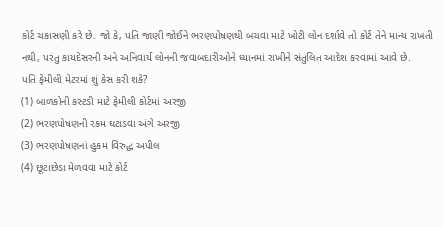કોર્ટ ચકાસણી કરે છે. જો કે, પતિ જાણી જોઈને ભરણપોષણથી બચવા માટે ખોટી લોન દર્શાવે તો કોર્ટ તેને માન્ય રાખતી નથી, પરંતુ કાયદેસરની અને અનિવાર્ય લોનની જવાબદારીઓને ધ્યાનમાં રાખીને સંતુલિત આદેશ કરવામાં આવે છે.
પતિ ફેમીલી મેટરમાં શું કેસ કરી શકે?
(1) બાળકોની કસ્ટડી માટે ફેમીલી કોર્ટમાં અરજી
(2) ભરણપોષણની રકમ ઘટાડવા અંગે અરજી
(3) ભરણપોષણનાં હુકમ વિરુદ્ધ અપીલ
(4) છૂટાછેડા મેળવવા માટે કોર્ટ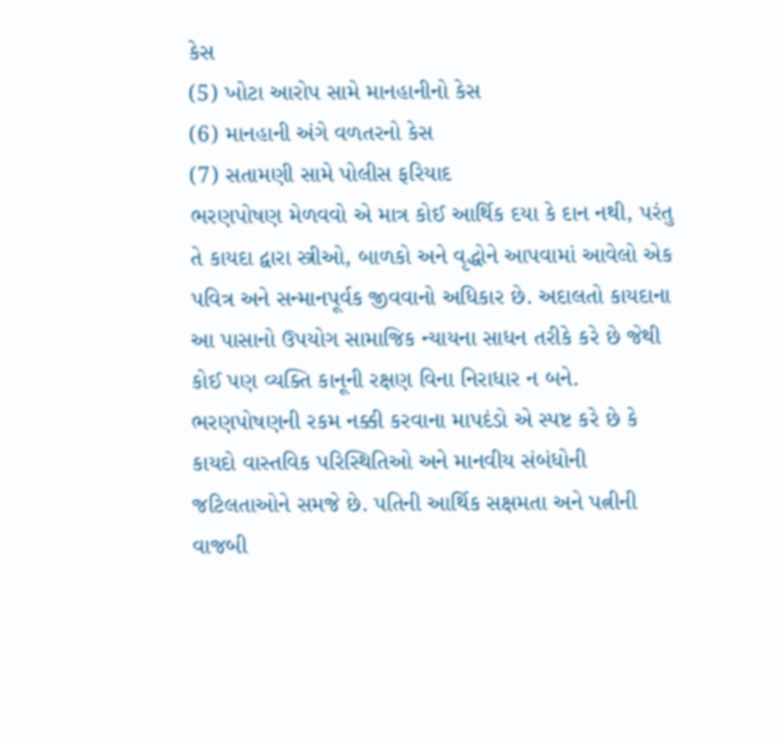કેસ
(5) ખોટા આરોપ સામે માનહાનીનો કેસ
(6) માનહાની અંગે વળતરનો કેસ
(7) સતામણી સામે પોલીસ ફરિયાદ
ભરણપોષણ મેળવવો એ માત્ર કોઈ આર્થિક દયા કે દાન નથી, પરંતુ તે કાયદા દ્વારા સ્ત્રીઓ, બાળકો અને વૃદ્ધોને આપવામાં આવેલો એક પવિત્ર અને સન્માનપૂર્વક જીવવાનો અધિકાર છે. અદાલતો કાયદાના આ પાસાનો ઉપયોગ સામાજિક ન્યાયના સાધન તરીકે કરે છે જેથી કોઈ પણ વ્યક્તિ કાનૂની રક્ષણ વિના નિરાધાર ન બને. ભરણપોષણની રકમ નક્કી કરવાના માપદંડો એ સ્પષ્ટ કરે છે કે કાયદો વાસ્તવિક પરિસ્થિતિઓ અને માનવીય સંબંધોની જટિલતાઓને સમજે છે. પતિની આર્થિક સક્ષમતા અને પત્નીની વાજબી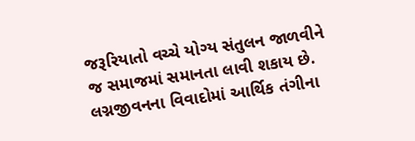જરૂરિયાતો વચ્ચે યોગ્ય સંતુલન જાળવીને જ સમાજમાં સમાનતા લાવી શકાય છે. લગ્નજીવનના વિવાદોમાં આર્થિક તંગીના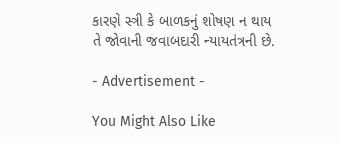કારણે સ્ત્રી કે બાળકનું શોષણ ન થાય તે જોવાની જવાબદારી ન્યાયતંત્રની છે.

- Advertisement -

You Might Also Like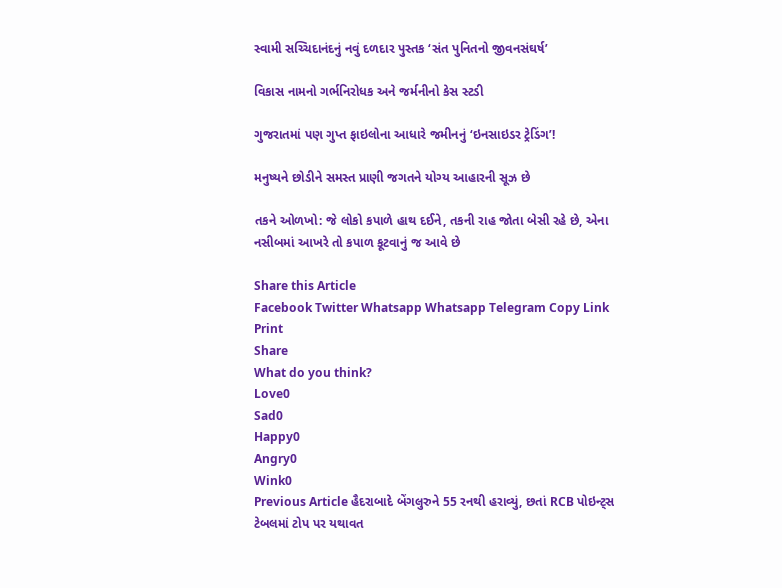સ્વામી સચ્ચિદાનંદનું નવું દળદાર પુસ્તક ‘સંત પુનિતનો જીવનસંઘર્ષ’

વિકાસ નામનો ગર્ભનિરોધક અને જર્મનીનો કેસ સ્ટડી

ગુજરાતમાં પણ ગુપ્ત ફાઇલોના આધારે જમીનનું ‘ઇનસાઇડર ટ્રેડિંગ’!

મનુષ્યને છોડીને સમસ્ત પ્રાણી જગતને યોગ્ય આહારની સૂઝ છે

તકને ઓળખો: જે લોકો કપાળે હાથ દઈને, તકની રાહ જોતા બેસી રહે છે, એના નસીબમાં આખરે તો કપાળ કૂટવાનું જ આવે છે

Share this Article
Facebook Twitter Whatsapp Whatsapp Telegram Copy Link Print
Share
What do you think?
Love0
Sad0
Happy0
Angry0
Wink0
Previous Article હૈદરાબાદે બેંગલુરુને 55 રનથી હરાવ્યું, છતાં RCB પોઇન્ટ્સ ટેબલમાં ટોપ પર યથાવત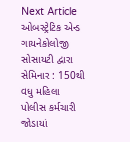Next Article ઓબસ્ટ્રેટિક એન્ડ ગાયનેકોલોજી સોસાયટી દ્વારા સેમિનાર : 150થી વધુ મહિલા પોલીસ કર્મચારી જોડાયાં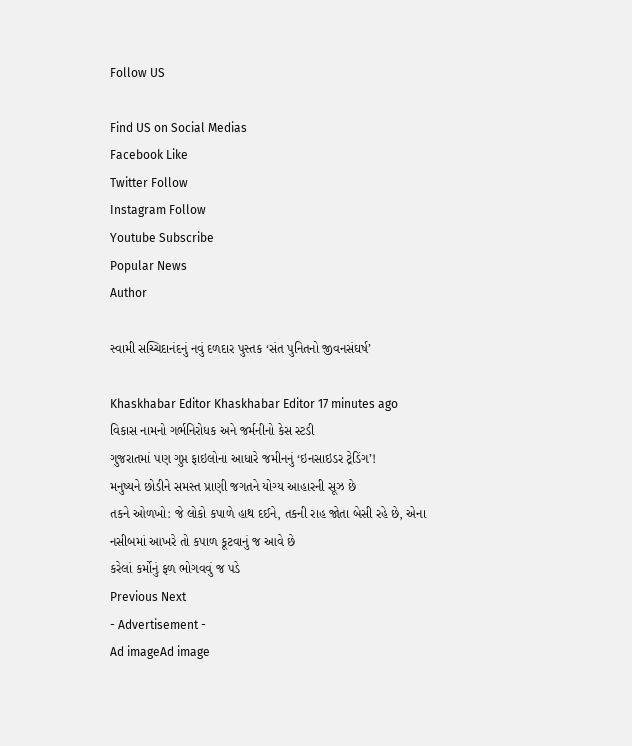Follow US

Find US on Social Medias
Facebook Like
Twitter Follow
Instagram Follow
Youtube Subscribe
Popular News
Author

સ્વામી સચ્ચિદાનંદનું નવું દળદાર પુસ્તક ‘સંત પુનિતનો જીવનસંઘર્ષ’

Khaskhabar Editor Khaskhabar Editor 17 minutes ago
વિકાસ નામનો ગર્ભનિરોધક અને જર્મનીનો કેસ સ્ટડી
ગુજરાતમાં પણ ગુપ્ત ફાઇલોના આધારે જમીનનું ‘ઇનસાઇડર ટ્રેડિંગ’!
મનુષ્યને છોડીને સમસ્ત પ્રાણી જગતને યોગ્ય આહારની સૂઝ છે
તકને ઓળખો: જે લોકો કપાળે હાથ દઈને, તકની રાહ જોતા બેસી રહે છે, એના નસીબમાં આખરે તો કપાળ કૂટવાનું જ આવે છે
કરેલાં કર્મોનું ફળ ભોગવવું જ પડે
Previous Next
- Advertisement -
Ad imageAd image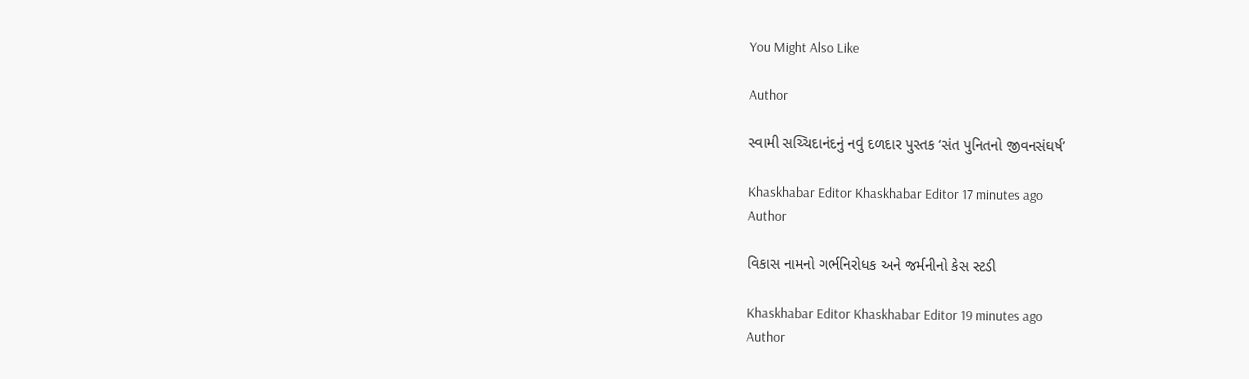You Might Also Like

Author

સ્વામી સચ્ચિદાનંદનું નવું દળદાર પુસ્તક ‘સંત પુનિતનો જીવનસંઘર્ષ’

Khaskhabar Editor Khaskhabar Editor 17 minutes ago
Author

વિકાસ નામનો ગર્ભનિરોધક અને જર્મનીનો કેસ સ્ટડી

Khaskhabar Editor Khaskhabar Editor 19 minutes ago
Author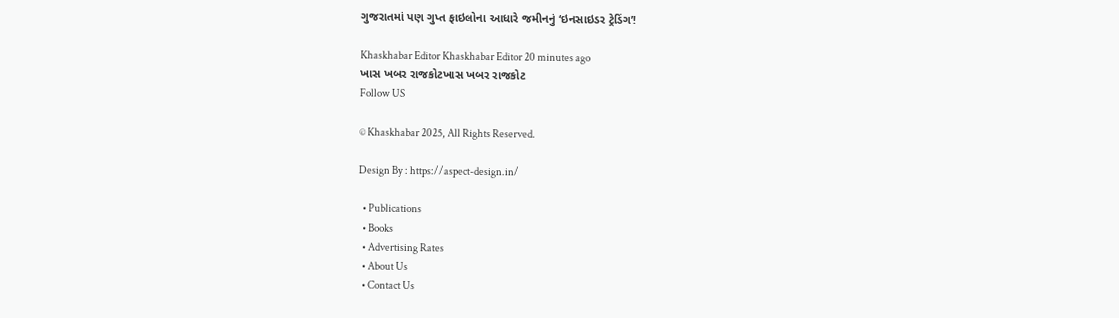ગુજરાતમાં પણ ગુપ્ત ફાઇલોના આધારે જમીનનું ‘ઇનસાઇડર ટ્રેડિંગ’!

Khaskhabar Editor Khaskhabar Editor 20 minutes ago
ખાસ ખબર રાજકોટખાસ ખબર રાજકોટ
Follow US

© Khaskhabar 2025, All Rights Reserved.

Design By : https://aspect-design.in/

  • Publications
  • Books
  • Advertising Rates
  • About Us
  • Contact Us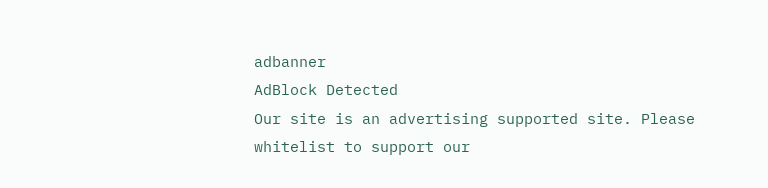adbanner
AdBlock Detected
Our site is an advertising supported site. Please whitelist to support our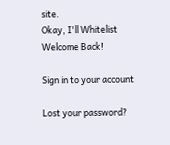site.
Okay, I'll Whitelist
Welcome Back!

Sign in to your account

Lost your password?